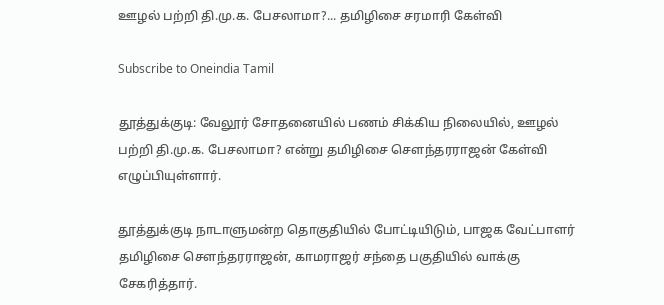ஊழல் பற்றி தி.மு.க. பேசலாமா?... தமிழிசை சரமாரி கேள்வி

Subscribe to Oneindia Tamil

தூத்துக்குடி: வேலூர் சோதனையில் பணம் சிக்கிய நிலையில், ஊழல் பற்றி தி.மு.க. பேசலாமா? என்று தமிழிசை செளந்தரராஜன் கேள்வி எழுப்பியுள்ளார்.

தூத்துக்குடி நாடாளுமன்ற தொகுதியில் போட்டியிடும், பாஜக வேட்பாளர் தமிழிசை செளந்தரராஜன், காமராஜர் சந்தை பகுதியில் வாக்கு சேகரித்தார்.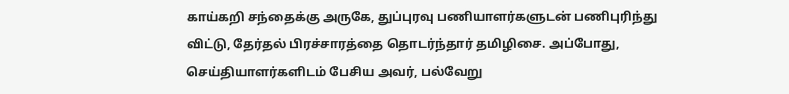காய்கறி சந்தைக்கு அருகே, துப்புரவு பணியாளர்களுடன் பணிபுரிந்து விட்டு, தேர்தல் பிரச்சாரத்தை தொடர்ந்தார் தமிழிசை. அப்போது, செய்தியாளர்களிடம் பேசிய அவர், பல்வேறு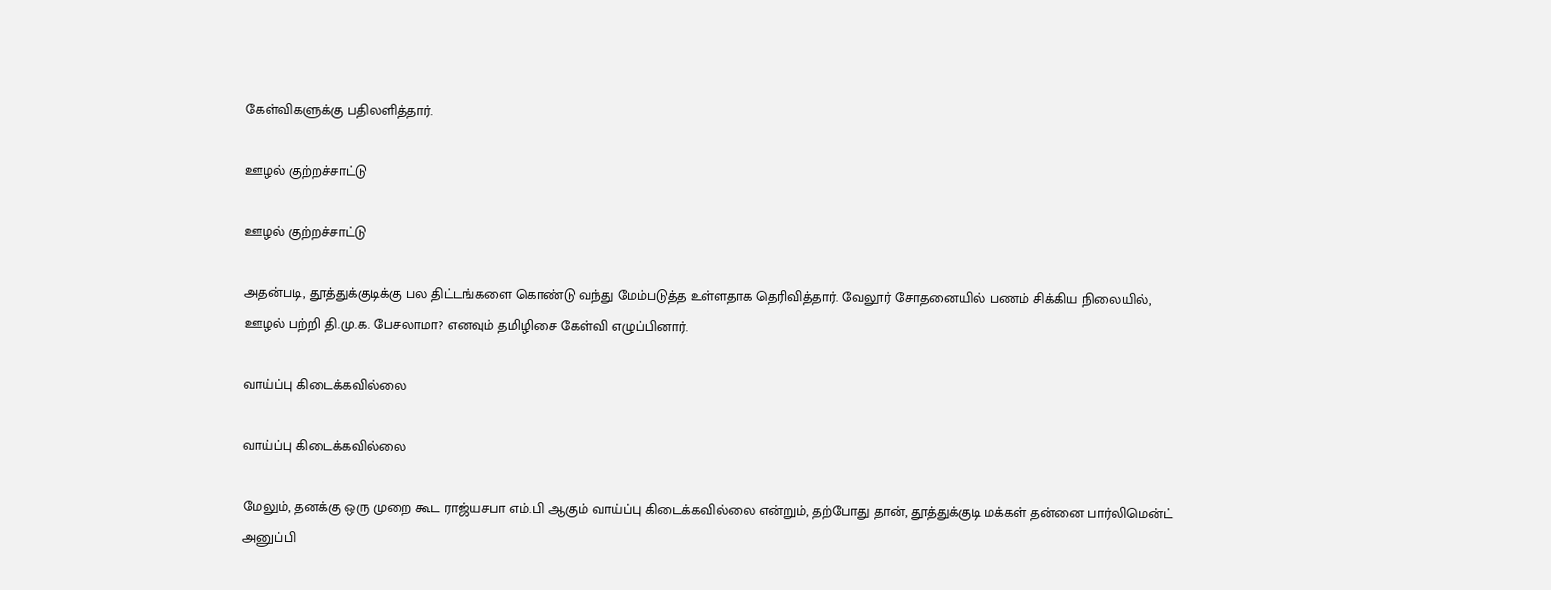கேள்விகளுக்கு பதிலளித்தார்.

ஊழல் குற்றச்சாட்டு

ஊழல் குற்றச்சாட்டு

அதன்படி, தூத்துக்குடிக்கு பல திட்டங்களை கொண்டு வந்து மேம்படுத்த உள்ளதாக தெரிவித்தார். வேலூர் சோதனையில் பணம் சிக்கிய நிலையில், ஊழல் பற்றி தி.மு.க. பேசலாமா? எனவும் தமிழிசை கேள்வி எழுப்பினார்.

வாய்ப்பு கிடைக்கவில்லை

வாய்ப்பு கிடைக்கவில்லை

மேலும், தனக்கு ஒரு முறை கூட ராஜ்யசபா எம்.பி ஆகும் வாய்ப்பு கிடைக்கவில்லை என்றும், தற்போது தான், தூத்துக்குடி மக்கள் தன்னை பார்லிமென்ட் அனுப்பி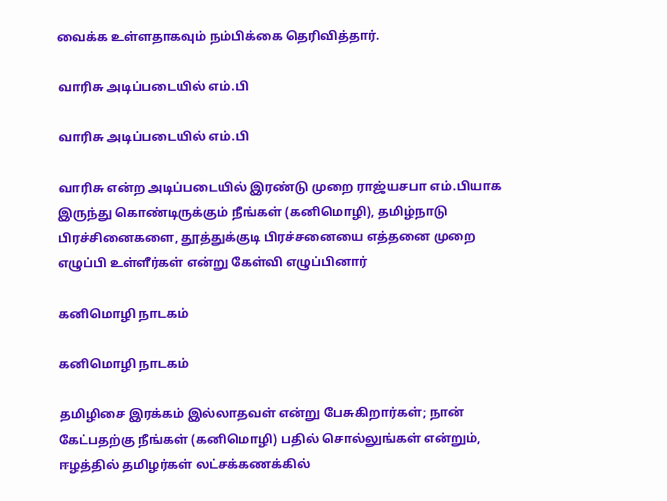வைக்க உள்ளதாகவும் நம்பிக்கை தெரிவித்தார்.

வாரிசு அடிப்படையில் எம்.பி

வாரிசு அடிப்படையில் எம்.பி

வாரிசு என்ற அடிப்படையில் இரண்டு முறை ராஜ்யசபா எம்.பியாக இருந்து கொண்டிருக்கும் நீங்கள் (கனிமொழி), தமிழ்நாடு பிரச்சினைகளை, தூத்துக்குடி பிரச்சனையை எத்தனை முறை எழுப்பி உள்ளீர்கள் என்று கேள்வி எழுப்பினார்

கனிமொழி நாடகம்

கனிமொழி நாடகம்

தமிழிசை இரக்கம் இல்லாதவள் என்று பேசுகிறார்கள்; நான் கேட்பதற்கு நீங்கள் (கனிமொழி) பதில் சொல்லுங்கள் என்றும், ஈழத்தில் தமிழர்கள் லட்சக்கணக்கில்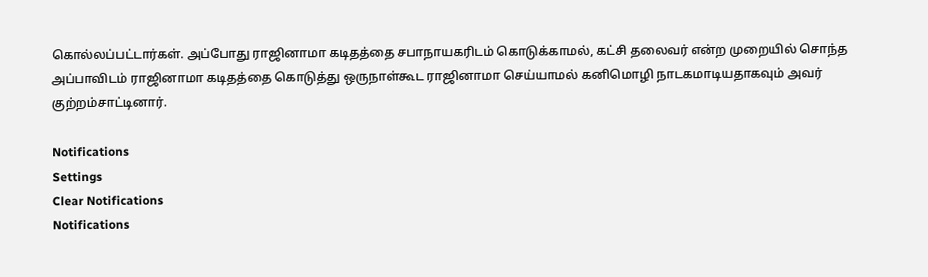கொல்லப்பட்டார்கள். அப்போது ராஜினாமா கடிதத்தை சபாநாயகரிடம் கொடுக்காமல், கட்சி தலைவர் என்ற முறையில் சொந்த அப்பாவிடம் ராஜினாமா கடிதத்தை கொடுத்து ஒருநாள்கூட ராஜினாமா செய்யாமல் கனிமொழி நாடகமாடியதாகவும் அவர் குற்றம்சாட்டினார்.

Notifications
Settings
Clear Notifications
Notifications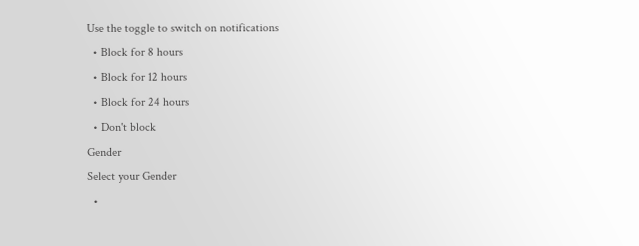Use the toggle to switch on notifications
  • Block for 8 hours
  • Block for 12 hours
  • Block for 24 hours
  • Don't block
Gender
Select your Gender
  •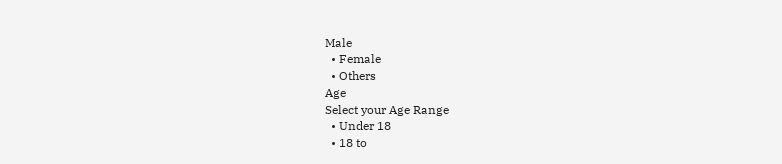Male
  • Female
  • Others
Age
Select your Age Range
  • Under 18
  • 18 to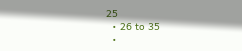25
  • 26 to 35
  •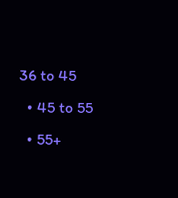36 to 45
  • 45 to 55
  • 55+